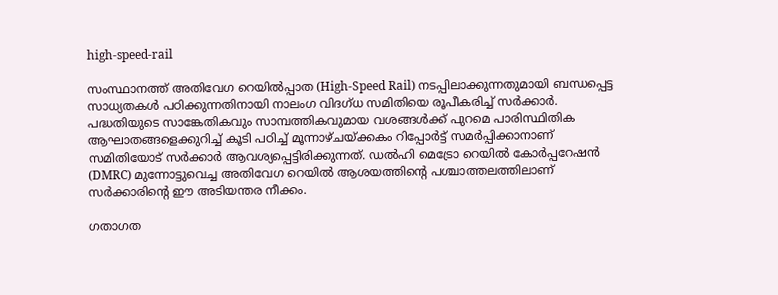high-speed-rail

സംസ്ഥാനത്ത് അതിവേഗ റെയിൽപ്പാത (High-Speed Rail) നടപ്പിലാക്കുന്നതുമായി ബന്ധപ്പെട്ട സാധ്യതകൾ പഠിക്കുന്നതിനായി നാലംഗ വിദഗ്ധ സമിതിയെ രൂപീകരിച്ച് സർക്കാർ. പദ്ധതിയുടെ സാങ്കേതികവും സാമ്പത്തികവുമായ വശങ്ങൾക്ക് പുറമെ പാരിസ്ഥിതിക ആഘാതങ്ങളെക്കുറിച്ച് കൂടി പഠിച്ച് മൂന്നാഴ്ചയ്ക്കകം റിപ്പോർട്ട് സമർപ്പിക്കാനാണ് സമിതിയോട് സർക്കാർ ആവശ്യപ്പെട്ടിരിക്കുന്നത്. ഡൽഹി മെട്രോ റെയിൽ കോർപ്പറേഷൻ (DMRC) മുന്നോട്ടുവെച്ച അതിവേഗ റെയിൽ ആശയത്തിന്റെ പശ്ചാത്തലത്തിലാണ് സർക്കാരിന്റെ ഈ അടിയന്തര നീക്കം.

ഗതാഗത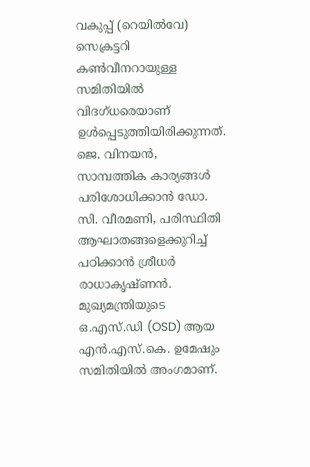വകുപ്പ് (റെയിൽവേ) സെക്രട്ടറി കൺവീനറായുള്ള സമിതിയിൽ വിദഗ്ധരെയാണ് ഉൾപ്പെടുത്തിയിരിക്കുന്നത്. ജെ. വിനയൻ, സാമ്പത്തിക കാര്യങ്ങൾ പരിശോധിക്കാന്‍ ഡോ. സി. വീരമണി, പരിസ്ഥിതി ആഘാതങ്ങളെക്കുറിച്ച് പഠിക്കാന്‍ ശ്രീധർ രാധാകൃഷ്ണൻ. മുഖ്യമന്ത്രിയുടെ ഒ.എസ്.ഡി (OSD) ആയ എൻ.എസ്.കെ. ഉമേഷും സമിതിയിൽ അംഗമാണ്.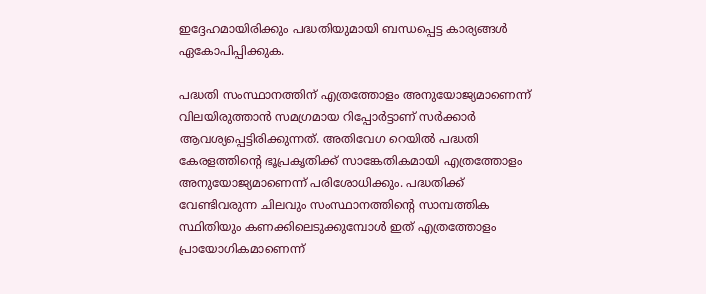ഇദ്ദേഹമായിരിക്കും പദ്ധതിയുമായി ബന്ധപ്പെട്ട കാര്യങ്ങൾ ഏകോപിപ്പിക്കുക.

പദ്ധതി സംസ്ഥാനത്തിന് എത്രത്തോളം അനുയോജ്യമാണെന്ന് വിലയിരുത്താൻ സമഗ്രമായ റിപ്പോർട്ടാണ് സർക്കാർ ആവശ്യപ്പെട്ടിരിക്കുന്നത്. അതിവേഗ റെയിൽ പദ്ധതി കേരളത്തിന്റെ ഭൂപ്രകൃതിക്ക് സാങ്കേതികമായി എത്രത്തോളം അനുയോജ്യമാണെന്ന് പരിശോധിക്കും. പദ്ധതിക്ക് വേണ്ടിവരുന്ന ചിലവും സംസ്ഥാനത്തിന്റെ സാമ്പത്തിക സ്ഥിതിയും കണക്കിലെടുക്കുമ്പോൾ ഇത് എത്രത്തോളം പ്രായോഗികമാണെന്ന്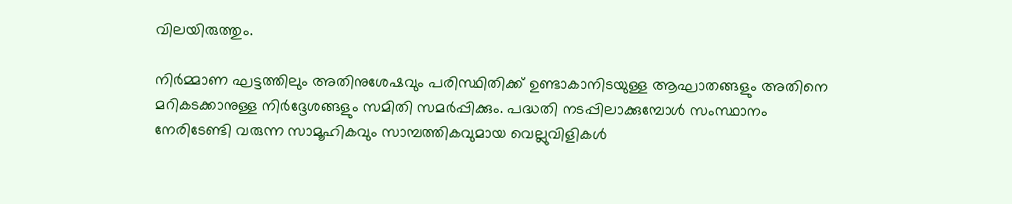വിലയിരുത്തും.

നിർമ്മാണ ഘട്ടത്തിലും അതിനുശേഷവും പരിസ്ഥിതിക്ക് ഉണ്ടാകാനിടയുള്ള ആഘാതങ്ങളും അതിനെ മറികടക്കാനുള്ള നിർദ്ദേശങ്ങളും സമിതി സമർപ്പിക്കും. പദ്ധതി നടപ്പിലാക്കുമ്പോൾ സംസ്ഥാനം നേരിടേണ്ടി വരുന്ന സാമൂഹികവും സാമ്പത്തികവുമായ വെല്ലുവിളികൾ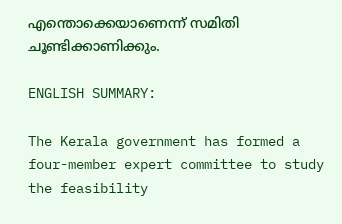എന്തൊക്കെയാണെന്ന് സമിതി ചൂണ്ടിക്കാണിക്കും.

ENGLISH SUMMARY:

The Kerala government has formed a four-member expert committee to study the feasibility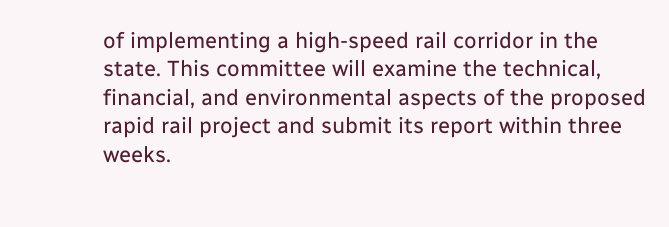of implementing a high-speed rail corridor in the state. This committee will examine the technical, financial, and environmental aspects of the proposed rapid rail project and submit its report within three weeks.